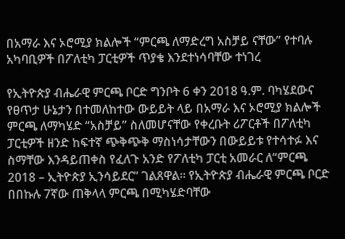በአማራ እና ኦሮሚያ ክልሎች “ምርጫ ለማድረግ አስቻይ ናቸው” የተባሉ አካባቢዎች በፖለቲካ ፓርቲዎች ጥያቄ እንደተነሳባቸው ተነገረ

የኢትዮጵያ ብሔራዊ ምርጫ ቦርድ ግንቦት 6 ቀን 2018 ዓ.ም. ባካሄደውና የፀጥታ ሁኔታን በተመለከተው ውይይት ላይ በአማራ እና ኦሮሚያ ክልሎች ምርጫ ለማካሄድ “አስቻይ” ስለመሆናቸው የቀረቡት ሪፖርቶች በፖለቲካ ፓርቲዎች ዘንድ ከፍተኛ ጭቅጭቅ ማስነሳታቸውን በውይይቱ የተሳተፉ እና ስማቸው እንዳይጠቀስ የፈለጉ አንድ የፖለቲካ ፓርቲ አመራር ለ“ምርጫ 2018 – ኢትዮጵያ ኢንሳይደር” ገልጸዋል። የኢትዮጵያ ብሔራዊ ምርጫ ቦርድ በበኩሉ 7ኛው ጠቅላላ ምርጫ በሚካሄድባቸው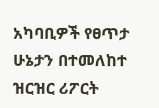አካባቢዎች የፀጥታ ሁኔታን በተመለከተ ዝርዝር ሪፖርት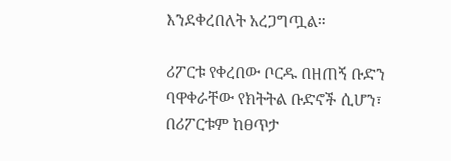እንደቀረበለት አረጋግጧል።

ሪፖርቱ የቀረበው ቦርዱ በዘጠኝ ቡድን ባዋቀራቸው የክትትል ቡድኖች ሲሆን፣ በሪፖርቱም ከፀጥታ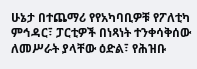ሁኔታ በተጨማሪ የየአካባቢዎቹ የፖለቲካ ምኅዳር፣ ፓርቲዎች በነጻነት ተንቀሳቅሰው ለመሥራት ያላቸው ዕድል፣ የሕዝቡ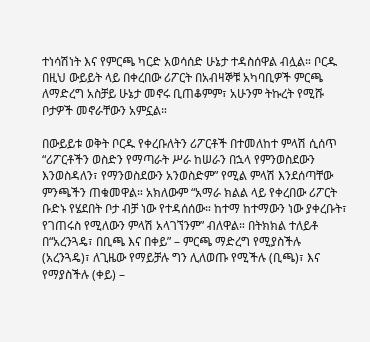ተነሳሽነት እና የምርጫ ካርድ አወሳሰድ ሁኔታ ተዳስሰዋል ብሏል። ቦርዱ በዚህ ውይይት ላይ በቀረበው ሪፖርት በአብዛኞቹ አካባቢዎች ምርጫ ለማድረግ አስቻይ ሁኔታ መኖሩ ቢጠቆምም፣ አሁንም ትኩረት የሚሹ ቦታዎች መኖራቸውን አምኗል።

በውይይቱ ወቅት ቦርዱ የቀረቡለትን ሪፖርቶች በተመለከተ ምላሽ ሲሰጥ “ሪፖርቶችን ወስድን የማጣራት ሥራ ከሠራን በኋላ የምንወስደውን እንወስዳለን፣ የማንወስደውን አንወስድም” የሚል ምላሽ እንደሰጣቸው ምንጫችን ጠቁመዋል። አክለውም “አማራ ክልል ላይ የቀረበው ሪፖርት ቡድኑ የሄደበት ቦታ ብቻ ነው የተዳሰሰው። ከተማ ከተማውን ነው ያቀረቡት፣ የገጠሩስ የሚለውን ምላሽ አላገኘንም” ብለዋል። በትክክል ተለይቶ በ“አረንጓዴ፣ በቢጫ እና በቀይ” – ምርጫ ማድረግ የሚያስችሉ (አረንጓዴ)፣ ለጊዜው የማይቻሉ ግን ሊለወጡ የሚችሉ (ቢጫ)፣ እና የማያስችሉ (ቀይ) –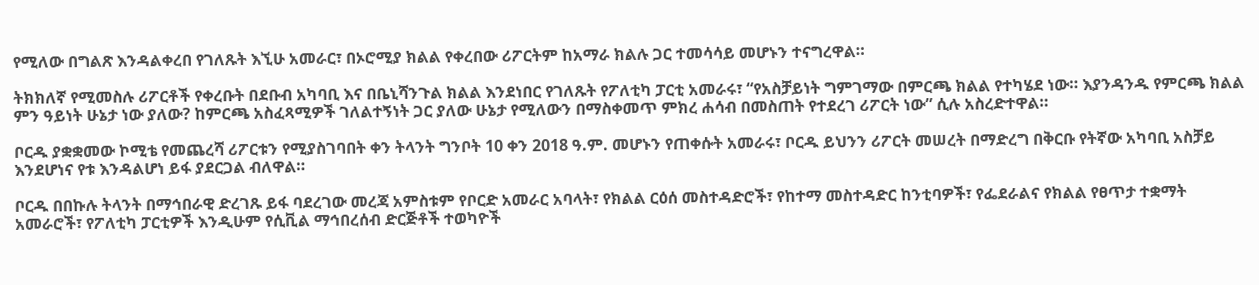የሚለው በግልጽ እንዳልቀረበ የገለጹት እኚሁ አመራር፣ በኦሮሚያ ክልል የቀረበው ሪፖርትም ከአማራ ክልሉ ጋር ተመሳሳይ መሆኑን ተናግረዋል።

ትክክለኛ የሚመስሉ ሪፖርቶች የቀረቡት በደቡብ አካባቢ እና በቤኒሻንጉል ክልል እንደነበር የገለጹት የፖለቲካ ፓርቲ አመራሩ፣ “የአስቻይነት ግምገማው በምርጫ ክልል የተካሄደ ነው። እያንዳንዱ የምርጫ ክልል ምን ዓይነት ሁኔታ ነው ያለው? ከምርጫ አስፈጻሚዎች ገለልተኝነት ጋር ያለው ሁኔታ የሚለውን በማስቀመጥ ምክረ ሐሳብ በመስጠት የተደረገ ሪፖርት ነው” ሲሉ አስረድተዋል።

ቦርዱ ያቋቋመው ኮሚቴ የመጨረሻ ሪፖርቱን የሚያስገባበት ቀን ትላንት ግንቦት 10 ቀን 2018 ዓ.ም. መሆኑን የጠቀሱት አመራሩ፣ ቦርዱ ይህንን ሪፖርት መሠረት በማድረግ በቅርቡ የትኛው አካባቢ አስቻይ እንደሆነና የቱ እንዳልሆነ ይፋ ያደርጋል ብለዋል።

ቦርዱ በበኩሉ ትላንት በማኅበራዊ ድረገጹ ይፋ ባደረገው መረጃ አምስቱም የቦርድ አመራር አባላት፣ የክልል ርዕሰ መስተዳድሮች፣ የከተማ መስተዳድር ከንቲባዎች፣ የፌደራልና የክልል የፀጥታ ተቋማት አመራሮች፣ የፖለቲካ ፓርቲዎች እንዲሁም የሲቪል ማኅበረሰብ ድርጅቶች ተወካዮች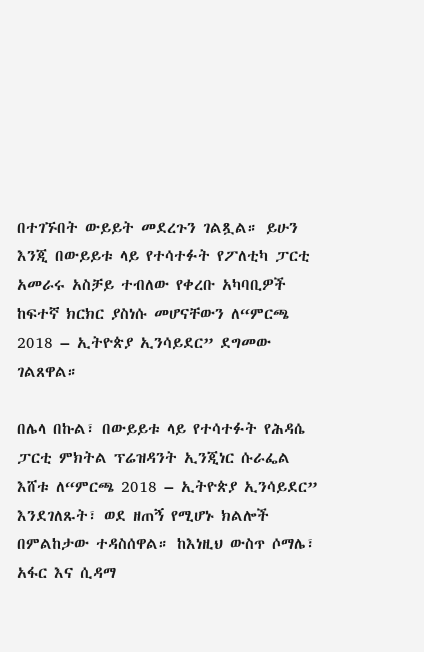በተገኙበት ውይይት መደረጉን ገልጿል። ይሁን እንጂ በውይይቱ ላይ የተሳተፉት የፖለቲካ ፓርቲ አመራሩ አስቻይ ተብለው የቀረቡ አካባቢዎች ከፍተኛ ክርክር ያስነሱ መሆናቸውን ለ“ምርጫ 2018 – ኢትዮጵያ ኢንሳይደር” ደግመው ገልጸዋል።

በሌላ በኩል፣ በውይይቱ ላይ የተሳተፉት የሕዳሴ ፓርቲ ምክትል ፕሬዝዳንት ኢንጂነር ሱራፌል እሸቱ ለ“ምርጫ 2018 – ኢትዮጵያ ኢንሳይደር” እንደገለጹት፣ ወደ ዘጠኝ የሚሆኑ ክልሎች በምልከታው ተዳስሰዋል። ከእነዚህ ውስጥ ሶማሌ፣ አፋር እና ሲዳማ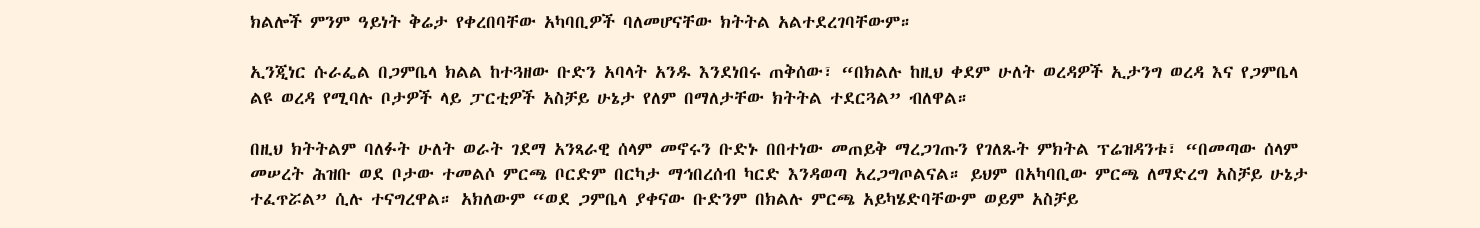ክልሎች ምንም ዓይነት ቅሬታ የቀረበባቸው አካባቢዎች ባለመሆናቸው ክትትል አልተደረገባቸውም።

ኢንጂነር ሱራፌል በጋምቤላ ክልል ከተጓዘው ቡድን አባላት አንዱ እንደነበሩ ጠቅሰው፣ “በክልሉ ከዚህ ቀደም ሁለት ወረዳዎች ኢታንግ ወረዳ እና የጋምቤላ ልዩ ወረዳ የሚባሉ ቦታዎች ላይ ፓርቲዎች አስቻይ ሁኔታ የለም በማለታቸው ክትትል ተደርጓል” ብለዋል።

በዚህ ክትትልም ባለፉት ሁለት ወራት ገደማ አንጻራዊ ሰላም መኖሩን ቡድኑ በበተነው መጠይቅ ማረጋገጡን የገለጹት ምክትል ፕሬዝዳንቱ፣ “በመጣው ሰላም መሠረት ሕዝቡ ወደ ቦታው ተመልሶ ምርጫ ቦርድም በርካታ ማኅበረሰብ ካርድ እንዳወጣ አረጋግጦልናል። ይህም በአካባቢው ምርጫ ለማድረግ አስቻይ ሁኔታ ተፈጥሯል” ሲሉ ተናግረዋል። አክለውም “ወደ ጋምቤላ ያቀናው ቡድንም በክልሉ ምርጫ አይካሄድባቸውም ወይም አስቻይ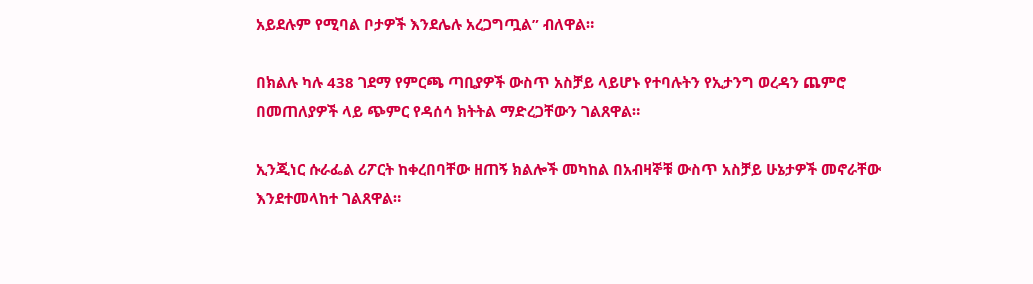አይደሉም የሚባል ቦታዎች እንደሌሉ አረጋግጧል” ብለዋል።

በክልሉ ካሉ 438 ገደማ የምርጫ ጣቢያዎች ውስጥ አስቻይ ላይሆኑ የተባሉትን የኢታንግ ወረዳን ጨምሮ በመጠለያዎች ላይ ጭምር የዳሰሳ ክትትል ማድረጋቸውን ገልጸዋል።

ኢንጂነር ሱራፌል ሪፖርት ከቀረበባቸው ዘጠኝ ክልሎች መካከል በአብዛኞቹ ውስጥ አስቻይ ሁኔታዎች መኖራቸው እንደተመላከተ ገልጸዋል።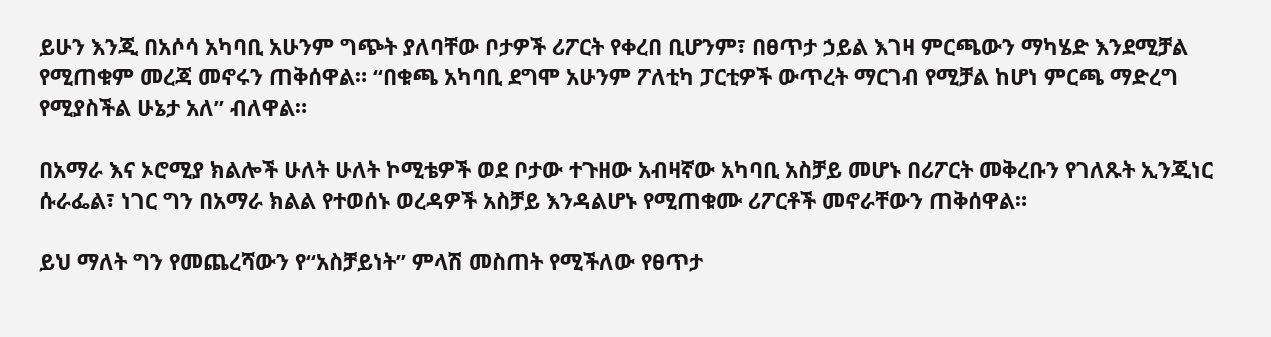ይሁን እንጂ በአሶሳ አካባቢ አሁንም ግጭት ያለባቸው ቦታዎች ሪፖርት የቀረበ ቢሆንም፣ በፀጥታ ኃይል እገዛ ምርጫውን ማካሄድ እንደሚቻል የሚጠቁም መረጃ መኖሩን ጠቅሰዋል። “በቁጫ አካባቢ ደግሞ አሁንም ፖለቲካ ፓርቲዎች ውጥረት ማርገብ የሚቻል ከሆነ ምርጫ ማድረግ የሚያስችል ሁኔታ አለ” ብለዋል።

በአማራ እና ኦሮሚያ ክልሎች ሁለት ሁለት ኮሚቴዎች ወደ ቦታው ተጉዘው አብዛኛው አካባቢ አስቻይ መሆኑ በሪፖርት መቅረቡን የገለጹት ኢንጂነር ሱራፌል፣ ነገር ግን በአማራ ክልል የተወሰኑ ወረዳዎች አስቻይ እንዳልሆኑ የሚጠቁሙ ሪፖርቶች መኖራቸውን ጠቅሰዋል።

ይህ ማለት ግን የመጨረሻውን የ“አስቻይነት” ምላሽ መስጠት የሚችለው የፀጥታ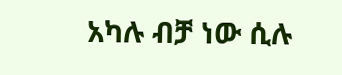አካሉ ብቻ ነው ሲሉ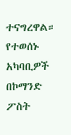ተናግረዋል። የተወሰኑ አካባቢዎች በኮማንድ ፖስት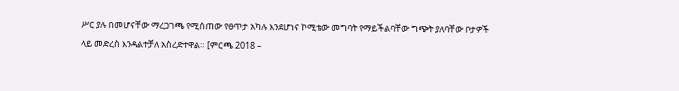ሥር ያሉ በመሆናቸው ማረጋገጫ የሚሰጠው የፀጥታ አካሉ እንደሆነና ኮሚቴው መግባት የማይችልባቸው ግጭት ያለባቸው ቦታዎች ላይ መድረስ እንዳልተቻለ አስረድተዋል። [ምርጫ 2018 –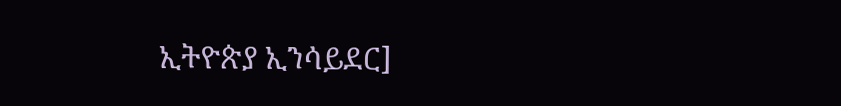ኢትዮጵያ ኢንሳይደር]